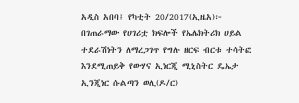አዲስ አበባ፤ የካቲት 20/2017(ኢዜአ)፦ በገጠራማው የሀገሪቷ ክፍሎች የኤሌክትሪክ ሀይል ተደራሽነትን ለማረጋገጥ የግሉ ዘርፍ ብርቱ ተሳትፎ እንደሚጠይቅ የውሃና ኢነርጂ ሚኒስትር ዴኤታ ኢንጂነር ሱልጣን ወሊ(ዶ/ር)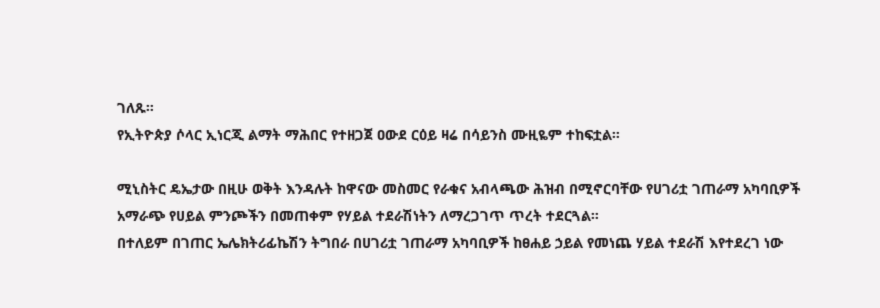ገለጹ።
የኢትዮጵያ ሶላር ኢነርጂ ልማት ማሕበር የተዘጋጀ ዐውደ ርዕይ ዛሬ በሳይንስ ሙዚዬም ተከፍቷል።

ሚኒስትር ዴኤታው በዚሁ ወቅት እንዳሉት ከዋናው መስመር የራቁና አብላጫው ሕዝብ በሚኖርባቸው የሀገሪቷ ገጠራማ አካባቢዎች አማራጭ የሀይል ምንጮችን በመጠቀም የሃይል ተደራሽነትን ለማረጋገጥ ጥረት ተደርጓል።
በተለይም በገጠር ኤሌክትሪፊኬሽን ትግበራ በሀገሪቷ ገጠራማ አካባቢዎች ከፀሐይ ኃይል የመነጨ ሃይል ተደራሽ እየተደረገ ነው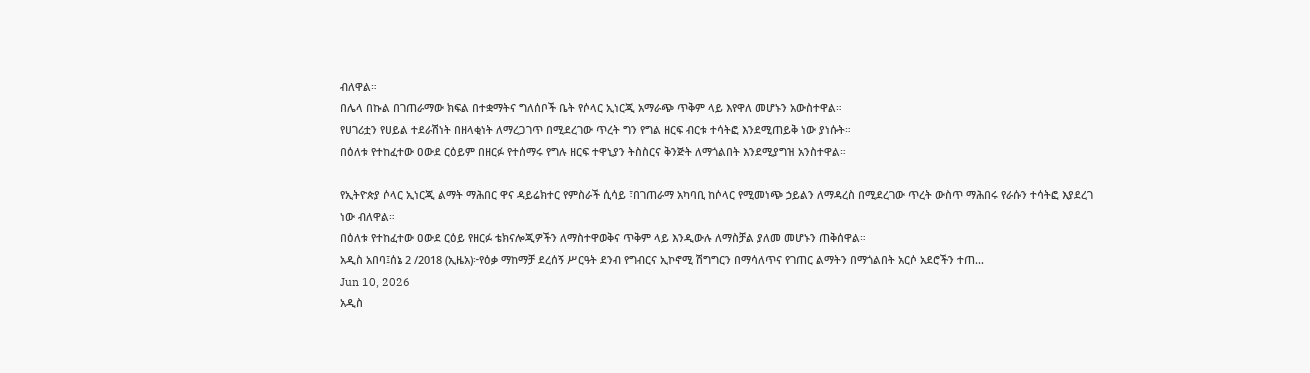ብለዋል።
በሌላ በኩል በገጠራማው ክፍል በተቋማትና ግለሰቦች ቤት የሶላር ኢነርጂ አማራጭ ጥቅም ላይ እየዋለ መሆኑን አውስተዋል።
የሀገሪቷን የሀይል ተደራሽነት በዘላቂነት ለማረጋገጥ በሚደረገው ጥረት ግን የግል ዘርፍ ብርቱ ተሳትፎ እንደሚጠይቅ ነው ያነሱት።
በዕለቱ የተከፈተው ዐውደ ርዕይም በዘርፉ የተሰማሩ የግሉ ዘርፍ ተዋኒያን ትስስርና ቅንጅት ለማጎልበት እንደሚያግዝ አንስተዋል።

የኢትዮጵያ ሶላር ኢነርጂ ልማት ማሕበር ዋና ዳይሬክተር የምስራች ሲሳይ ፣በገጠራማ አካባቢ ከሶላር የሚመነጭ ኃይልን ለማዳረስ በሚደረገው ጥረት ውስጥ ማሕበሩ የራሱን ተሳትፎ እያደረገ ነው ብለዋል።
በዕለቱ የተከፈተው ዐውደ ርዕይ የዘርፉ ቴክናሎጂዎችን ለማስተዋወቅና ጥቅም ላይ እንዲውሉ ለማስቻል ያለመ መሆኑን ጠቅሰዋል።
አዲስ አበባ፤ሰኔ 2 /2018 (ኢዜአ)፦የዕቃ ማከማቻ ደረሰኝ ሥርዓት ደንብ የግብርና ኢኮኖሚ ሽግግርን በማሳለጥና የገጠር ልማትን በማጎልበት አርሶ አደሮችን ተጠ...
Jun 10, 2026
አዲስ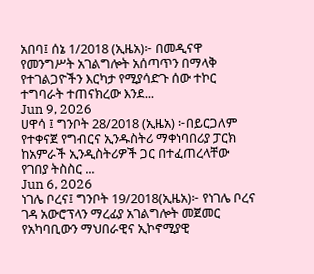አበባ፤ ሰኔ 1/2018 (ኢዜአ)፦ በመዲናዋ የመንግሥት አገልግሎት አሰጣጥን በማላቅ የተገልጋዮችን እርካታ የሚያሳድጉ ሰው ተኮር ተግባራት ተጠናክረው እንደ...
Jun 9, 2026
ሀዋሳ ፤ ግንቦት 28/2018 (ኢዜአ) ፦በይርጋለም የተቀናጀ የግብርና ኢንዱስትሪ ማቀነባበሪያ ፓርክ ከአምራች ኢንዲስትሪዎች ጋር በተፈጠረላቸው የገበያ ትስስር ...
Jun 6, 2026
ነገሌ ቦረና፤ ግንቦት 19/2018(ኢዜአ)፦ የነገሌ ቦረና ገዳ አውሮፕላን ማረፊያ አገልግሎት መጀመር የአካባቢውን ማህበራዊና ኢኮኖሚያዊ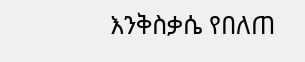እንቅስቃሴ የበለጠ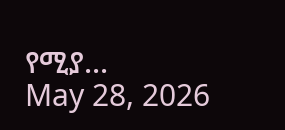የሚያ...
May 28, 2026